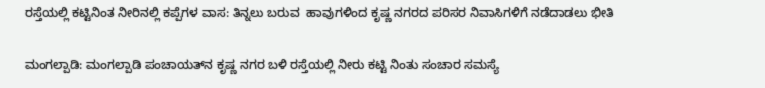ರಸ್ತೆಯಲ್ಲಿ ಕಟ್ಟಿನಿಂತ ನೀರಿನಲ್ಲಿ ಕಪ್ಪೆಗಳ ವಾಸ: ತಿನ್ನಲು ಬರುವ  ಹಾವುಗಳಿಂದ ಕೃಷ್ಣ ನಗರದ ಪರಿಸರ ನಿವಾಸಿಗಳಿಗೆ ನಡೆದಾಡಲು ಭೀತಿ

ಮಂಗಲ್ಪಾಡಿ: ಮಂಗಲ್ಪಾಡಿ ಪಂಚಾಯತ್‌ನ ಕೃಷ್ಣ ನಗರ ಬಳಿ ರಸ್ತೆಯಲ್ಲಿ ನೀರು ಕಟ್ಟಿ ನಿಂತು ಸಂಚಾರ ಸಮಸ್ಯೆ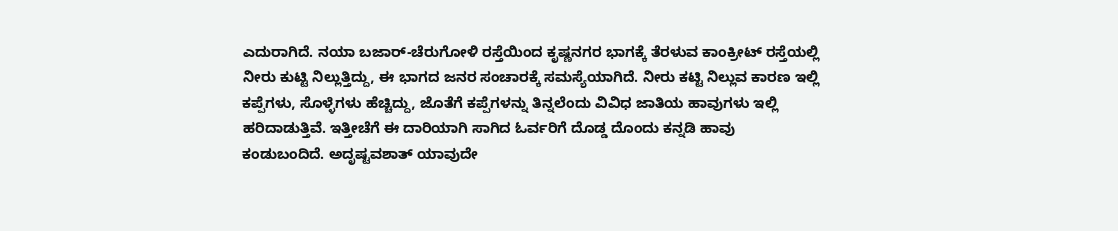ಎದುರಾಗಿದೆ. ನಯಾ ಬಜಾರ್-ಚೆರುಗೋಳಿ ರಸ್ತೆಯಿಂದ ಕೃಷ್ಣನಗರ ಭಾಗಕ್ಕೆ ತೆರಳುವ ಕಾಂಕ್ರೀಟ್ ರಸ್ತೆಯಲ್ಲಿ ನೀರು ಕುಟ್ಟಿ ನಿಲ್ಲುತ್ತಿದ್ದು, ಈ ಭಾಗದ ಜನರ ಸಂಚಾರಕ್ಕೆ ಸಮಸ್ಯೆಯಾಗಿದೆ. ನೀರು ಕಟ್ಟಿ ನಿಲ್ಲುವ ಕಾರಣ ಇಲ್ಲಿ ಕಪ್ಪೆಗಳು, ಸೊಳ್ಳೆಗಳು ಹೆಚ್ಚಿದ್ದು, ಜೊತೆಗೆ ಕಪ್ಪೆಗಳನ್ನು ತಿನ್ನಲೆಂದು ವಿವಿಧ ಜಾತಿಯ ಹಾವುಗಳು ಇಲ್ಲಿ ಹರಿದಾಡುತ್ತಿವೆ. ಇತ್ತೀಚೆಗೆ ಈ ದಾರಿಯಾಗಿ ಸಾಗಿದ ಓರ್ವರಿಗೆ ದೊಡ್ಡ ದೊಂದು ಕನ್ನಡಿ ಹಾವು ಕಂಡುಬಂದಿದೆ. ಅದೃಷ್ಟವಶಾತ್ ಯಾವುದೇ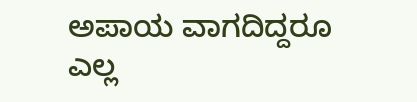ಅಪಾಯ ವಾಗದಿದ್ದರೂ ಎಲ್ಲ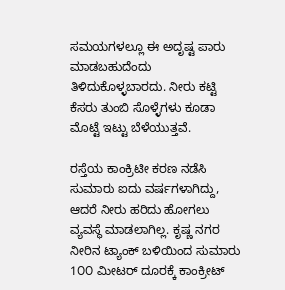ಸಮಯಗಳಲ್ಲೂ ಈ ಅದೃಷ್ಟ ಪಾರು ಮಾಡಬಹುದೆಂದು ತಿಳಿದುಕೊಳ್ಳಬಾರದು. ನೀರು ಕಟ್ಟಿ ಕೆಸರು ತುಂಬಿ ಸೊಳ್ಳೆಗಳು ಕೂಡಾ ಮೊಟ್ಟೆ ಇಟ್ಟು ಬೆಳೆಯುತ್ತವೆ.

ರಸ್ತೆಯ ಕಾಂಕ್ರಿಟೀ ಕರಣ ನಡೆಸಿ ಸುಮಾರು ಐದು ವರ್ಷಗಳಾಗಿದ್ದು, ಆದರೆ ನೀರು ಹರಿದು ಹೋಗಲು ವ್ಯವಸ್ಥೆ ಮಾಡಲಾಗಿಲ್ಲ. ಕೃಷ್ಣ ನಗರ ನೀರಿನ ಟ್ಯಾಂಕ್ ಬಳಿಯಿಂದ ಸುಮಾರು 1೦೦ ಮೀಟರ್ ದೂರಕ್ಕೆ ಕಾಂಕ್ರೀಟ್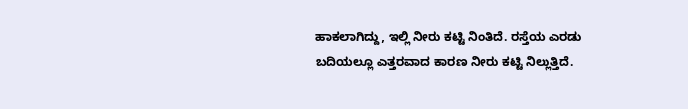ಹಾಕಲಾಗಿದ್ದು, ಇಲ್ಲಿ ನೀರು ಕಟ್ಟಿ ನಿಂತಿದೆ. ರಸ್ತೆಯ ಎರಡು ಬದಿಯಲ್ಲೂ ಎತ್ತರವಾದ ಕಾರಣ ನೀರು ಕಟ್ಟಿ ನಿಲ್ಲುತ್ತಿದೆ.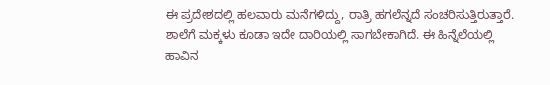ಈ ಪ್ರದೇಶದಲ್ಲಿ ಹಲವಾರು ಮನೆಗಳಿದ್ದು, ರಾತ್ರಿ ಹಗಲೆನ್ನದೆ ಸಂಚರಿಸುತ್ತಿರುತ್ತಾರೆ. ಶಾಲೆಗೆ ಮಕ್ಕಳು ಕೂಡಾ ಇದೇ ದಾರಿಯಲ್ಲಿ ಸಾಗಬೇಕಾಗಿದೆ. ಈ ಹಿನ್ನೆಲೆಯಲ್ಲಿ ಹಾವಿನ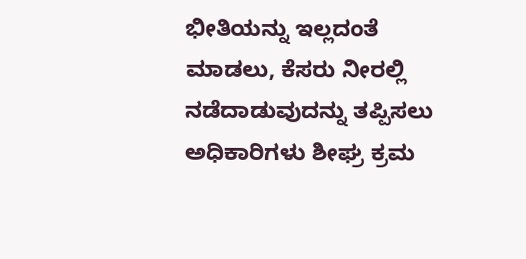ಭೀತಿಯನ್ನು ಇಲ್ಲದಂತೆ ಮಾಡಲು, ಕೆಸರು ನೀರಲ್ಲಿ ನಡೆದಾಡುವುದನ್ನು ತಪ್ಪಿಸಲು ಅಧಿಕಾರಿಗಳು ಶೀಘ್ರ ಕ್ರಮ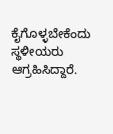ಕೈಗೊಳ್ಳಬೇಕೆಂದು ಸ್ಥಳೀಯರು ಆಗ್ರಹಿಸಿದ್ದಾರೆ.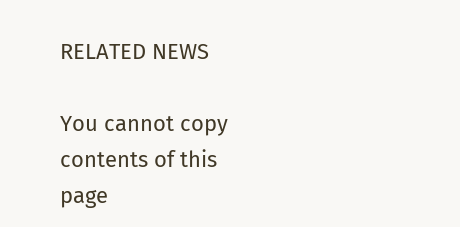RELATED NEWS

You cannot copy contents of this page